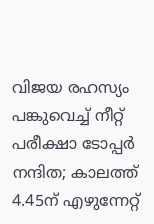വിജയ രഹസ്യം പങ്കുവെച്ച്‌ നീറ്റ് പരീക്ഷാ ടോപ്പര്‍ നന്ദിത; കാലത്ത് 4.45ന് എഴുന്നേറ്റ്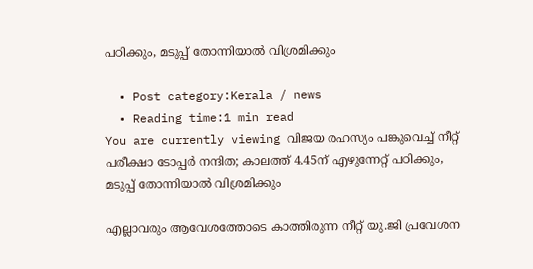പഠിക്കും, മടുപ്പ് തോന്നിയാല്‍ വിശ്രമിക്കും

  • Post category:Kerala / news
  • Reading time:1 min read
You are currently viewing വിജയ രഹസ്യം പങ്കുവെച്ച്‌ നീറ്റ് പരീക്ഷാ ടോപ്പര്‍ നന്ദിത; കാലത്ത് 4.45ന് എഴുന്നേറ്റ് പഠിക്കും, മടുപ്പ് തോന്നിയാല്‍ വിശ്രമിക്കും

എല്ലാവരും ആവേശത്തോടെ കാത്തിരുന്ന നീറ്റ് യു.ജി പ്രവേശന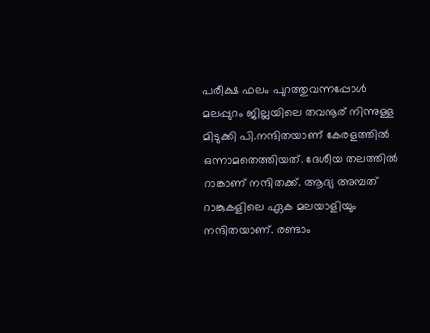പരീക്ഷ ഫലം പുറത്തുവന്നപ്പോള്‍ മലപ്പുറം ജില്ലയിലെ തവനൂര് നിന്നുള്ള മിടുക്കി പി.നന്ദിതയാണ് കേരളത്തില്‍ ഒന്നാമതെത്തിയത്. ദേശീയ തലത്തില്‍ റാങ്കാണ് നന്ദിതക്ക്. ആദ്യ അമ്പത് റാങ്കുകളിലെ ഏക മലയാളിയും നന്ദിതയാണ്. രണ്ടാം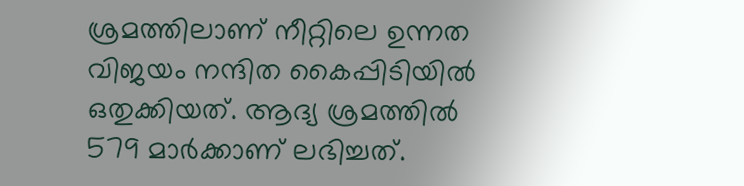ശ്രമത്തിലാണ് നീറ്റിലെ ഉന്നത വിജയം നന്ദിത കൈപ്പിടിയില്‍ ഒതുക്കിയത്. ആദ്യ ശ്രമത്തില്‍ 579 മാര്‍ക്കാണ് ലഭിച്ചത്.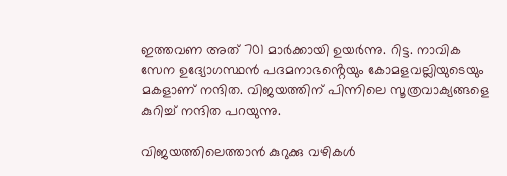ഇത്തവണ അത് 701 മാര്‍ക്കായി ഉയര്‍ന്നു. റിട്ട. നാവിക സേന ഉദ്യോഗസ്ഥന്‍ പദമനാഭൻ്റെയും കോമളവല്ലിയുടെയും മകളാണ് നന്ദിത. വിജയത്തിന് പിന്നിലെ സൂത്രവാക്യങ്ങളെ കുറിച്ച്‌ നന്ദിത പറയുന്നു.

വിജയത്തിലെത്താന്‍ കുറുക്കു വഴികള്‍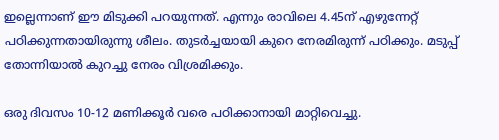ഇല്ലെന്നാണ് ഈ മിടുക്കി പറയുന്നത്. എന്നും രാവിലെ 4.45ന് എഴുന്നേറ്റ് പഠിക്കുന്നതായിരുന്നു ശീലം. തുടര്‍ച്ചയായി കുറെ നേരമിരുന്ന് പഠിക്കും. മടുപ്പ് തോന്നിയാല്‍ കുറച്ചു നേരം വിശ്രമിക്കും.

ഒരു ദിവസം 10-12 മണിക്കൂര്‍ വരെ പഠിക്കാനായി മാറ്റിവെച്ചു.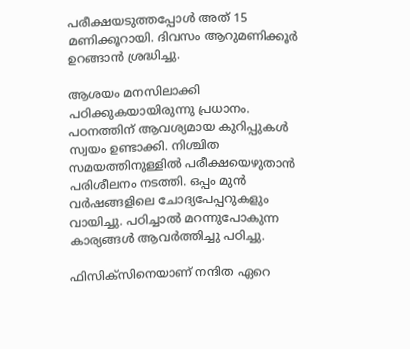പരീക്ഷയടുത്തപ്പോള്‍ അത് 15 മണിക്കൂറായി. ദിവസം ആറുമണിക്കൂര്‍ ഉറങ്ങാന്‍ ശ്രദ്ധിച്ചു.

ആശയം മനസിലാക്കി പഠിക്കുകയായിരുന്നു പ്രധാനം. പഠനത്തിന് ആവശ്യമായ കുറിപ്പുകള്‍ സ്വയം ഉണ്ടാക്കി. നിശ്ചിത സമയത്തിനുള്ളില്‍ പരീക്ഷയെഴുതാന്‍ പരിശീലനം നടത്തി. ഒപ്പം മുന്‍ വര്‍ഷങ്ങളിലെ ചോദ്യപേപ്പറുകളും വായിച്ചു. പഠിച്ചാല്‍ മറന്നുപോകുന്ന കാര്യങ്ങള്‍ ആവര്‍ത്തിച്ചു പഠിച്ചു.

ഫിസിക്സിനെയാണ് നന്ദിത ഏറെ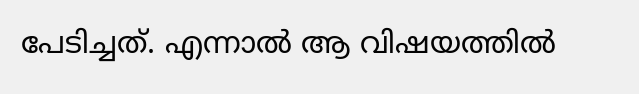പേടിച്ചത്. എന്നാല്‍ ആ വിഷയത്തില്‍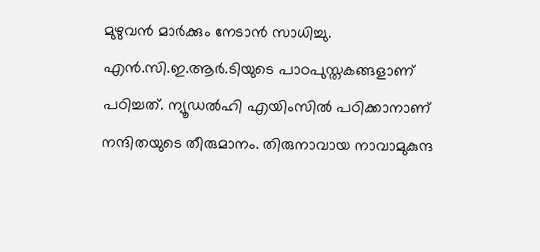മുഴുവന്‍ മാര്‍ക്കും നേടാന്‍ സാധിച്ചു. എന്‍.സി.ഇ.ആര്‍.ടിയുടെ പാഠപുസ്തകങ്ങളാണ് പഠിച്ചത്. ന്യൂഡല്‍ഹി എയിംസില്‍ പഠിക്കാനാണ് നന്ദിതയുടെ തീരുമാനം. തിരുനാവായ നാവാമുകുന്ദ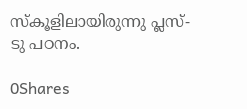സ്‌കൂളിലായിരുന്നു പ്ലസ്-ടു പഠനം.

0Shares